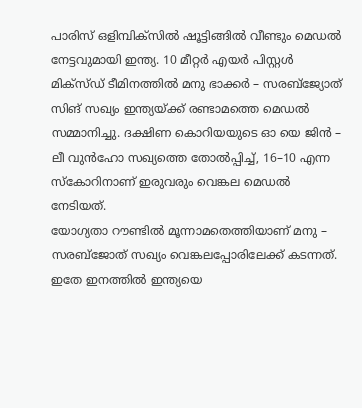പാരിസ് ഒളിമ്പിക്സിൽ ഷൂട്ടിങ്ങിൽ വീണ്ടും മെഡൽ നേട്ടവുമായി ഇന്ത്യ. 10 മീറ്റർ എയർ പിസ്റ്റൾ മിക്സ്ഡ് ടീമിനത്തിൽ മനു ഭാക്കർ – സരബ്ജ്യോത് സിങ് സഖ്യം ഇന്ത്യയ്ക്ക് രണ്ടാമത്തെ മെഡൽ സമ്മാനിച്ചു. ദക്ഷിണ കൊറിയയുടെ ഓ യെ ജിൻ – ലീ വുൻഹോ സഖ്യത്തെ തോൽപ്പിച്ച്, 16–10 എന്ന സ്കോറിനാണ് ഇരുവരും വെങ്കല മെഡൽ നേടിയത്.
യോഗ്യതാ റൗണ്ടിൽ മൂന്നാമതെത്തിയാണ് മനു – സരബ്ജോത് സഖ്യം വെങ്കലപ്പോരിലേക്ക് കടന്നത്. ഇതേ ഇനത്തിൽ ഇന്ത്യയെ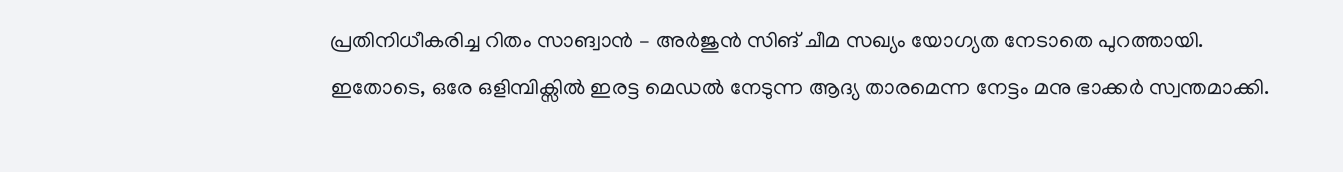പ്രതിനിധീകരിച്ച റിതം സാങ്വാൻ – അർജുൻ സിങ് ചീമ സഖ്യം യോഗ്യത നേടാതെ പുറത്തായി. ഇതോടെ, ഒരേ ഒളിമ്പിക്സിൽ ഇരട്ട മെഡൽ നേടുന്ന ആദ്യ താരമെന്ന നേട്ടം മനു ഭാക്കർ സ്വന്തമാക്കി.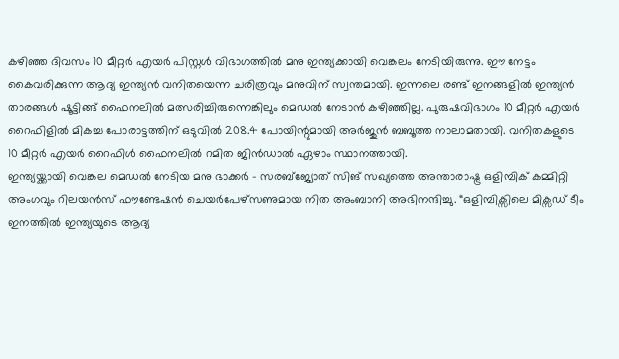കഴിഞ്ഞ ദിവസം 10 മീറ്റർ എയർ പിസ്റ്റൾ വിഭാഗത്തിൽ മനു ഇന്ത്യക്കായി വെങ്കലം നേടിയിരുന്നു. ഈ നേട്ടം കൈവരിക്കുന്ന ആദ്യ ഇന്ത്യൻ വനിതയെന്ന ചരിത്രവും മനുവിന് സ്വന്തമായി. ഇന്നലെ രണ്ട് ഇനങ്ങളിൽ ഇന്ത്യൻ താരങ്ങൾ ഷൂട്ടിങ്ങ് ഫൈനലിൽ മത്സരിച്ചിരുന്നെങ്കിലും മെഡൽ നേടാൻ കഴിഞ്ഞില്ല. പുരുഷവിഭാഗം 10 മീറ്റർ എയർ റൈഫിളിൽ മികച്ച പോരാട്ടത്തിന് ഒടുവിൽ 208.4 പോയിന്റുമായി അർജുൻ ബബൂത്ത നാലാമതായി. വനിതകളുടെ 10 മീറ്റർ എയർ റൈഫിൾ ഫൈനലിൽ റമിത ജിൻഡാൽ ഏഴാം സ്ഥാനത്തായി.
ഇന്ത്യയ്ക്കായി വെങ്കല മെഡൽ നേടിയ മനു ഭാക്കർ – സരബ്ജ്യോത് സിങ് സഖ്യത്തെ അന്താരാഷ്ട്ര ഒളിമ്പിക് കമ്മിറ്റി അംഗവും റിലയൻസ് ഫൗണ്ടേഷൻ ചെയർപേഴ്സണുമായ നിത അംബാനി അഭിനന്ദിച്ചു. “ഒളിമ്പിക്സിലെ മിക്സഡ് ടീം ഇനത്തിൽ ഇന്ത്യയുടെ ആദ്യ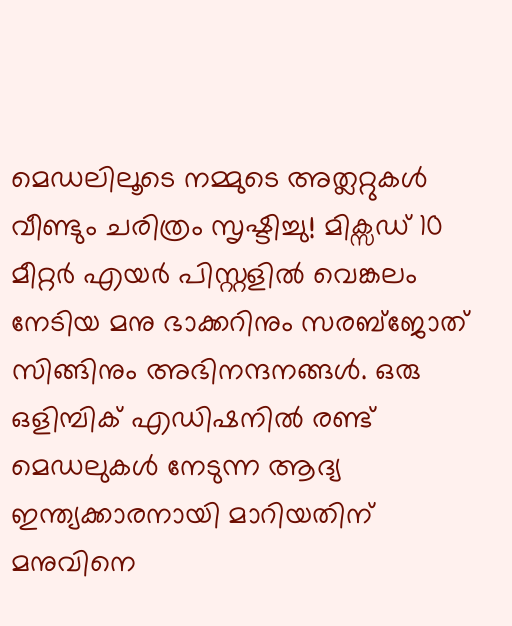മെഡലിലൂടെ നമ്മുടെ അത്ലറ്റുകൾ വീണ്ടും ചരിത്രം സൃഷ്ടിച്ചു! മിക്സഡ് 10 മീറ്റർ എയർ പിസ്റ്റളിൽ വെങ്കലം നേടിയ മനു ഭാക്കറിനും സരബ്ജോത് സിങ്ങിനും അഭിനന്ദനങ്ങൾ. ഒരു ഒളിമ്പിക് എഡിഷനിൽ രണ്ട് മെഡലുകൾ നേടുന്ന ആദ്യ ഇന്ത്യക്കാരനായി മാറിയതിന് മനുവിനെ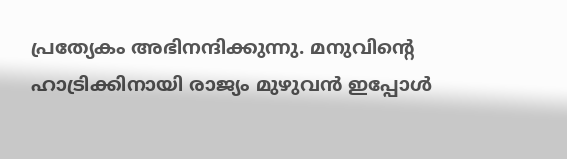പ്രത്യേകം അഭിനന്ദിക്കുന്നു. മനുവിന്റെ ഹാട്രിക്കിനായി രാജ്യം മുഴുവൻ ഇപ്പോൾ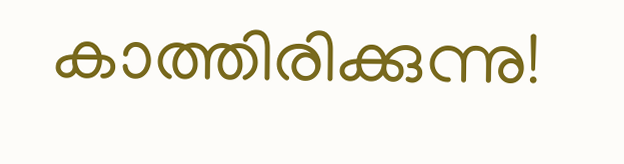കാത്തിരിക്കുന്നു!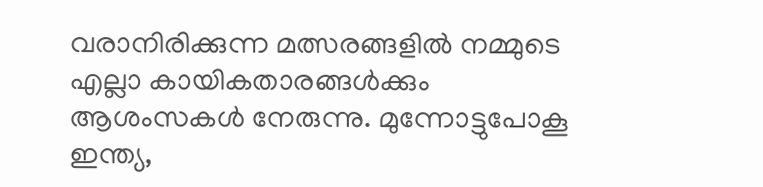വരാനിരിക്കുന്ന മത്സരങ്ങളിൽ നമ്മുടെ എല്ലാ കായികതാരങ്ങൾക്കും ആശംസകൾ നേരുന്നു. മുന്നോട്ടുപോകൂ ഇന്ത്യ,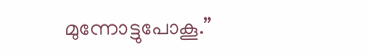മുന്നോട്ടുപോകൂ.”